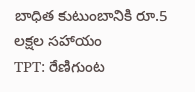బాధిత కుటుంబానికి రూ.5 లక్షల సహాయం
TPT: రేణిగుంట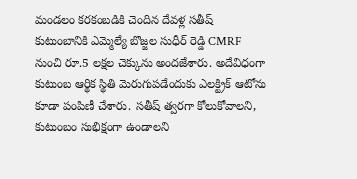మండలం కరకంబడికి చెందిన దేవళ్ల సతీష్ కుటుంబానికి ఎమ్మెల్యే బొజ్జల సుధీర్ రెడ్డి CMRF నుంచి రూ.5 లక్షల చెక్కును అందజేశారు. అదేవిధంగా కుటుంబ ఆర్థిక స్థితి మెరుగుపడేందుకు ఎలక్ట్రిక్ ఆటోను కూడా పంపిణీ చేశారు. సతీష్ త్వరగా కోలుకోవాలని, కుటుంబం సుభిక్షంగా ఉండాలని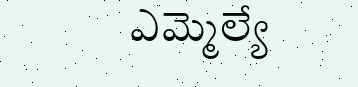ఎమ్మెల్యే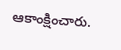ఆకాంక్షించారు.